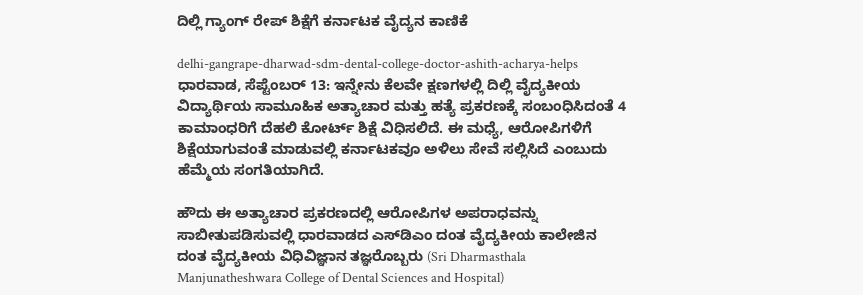ದಿಲ್ಲಿ ಗ್ಯಾಂಗ್ ರೇಪ್ ಶಿಕ್ಷೆಗೆ ಕರ್ನಾಟಕ ವೈದ್ಯನ ಕಾಣಿಕೆ

delhi-gangrape-dharwad-sdm-dental-college-doctor-ashith-acharya-helps
ಧಾರವಾಡ, ಸೆಪ್ಟೆಂಬರ್ 13: ಇನ್ನೇನು ಕೆಲವೇ ಕ್ಷಣಗಳಲ್ಲಿ ದಿಲ್ಲಿ ವೈದ್ಯಕೀಯ ವಿದ್ಯಾರ್ಥಿಯ ಸಾಮೂಹಿಕ ಅತ್ಯಾಚಾರ ಮತ್ತು ಹತ್ಯೆ ಪ್ರಕರಣಕ್ಕೆ ಸಂಬಂಧಿಸಿದಂತೆ 4 ಕಾಮಾಂಧರಿಗೆ ದೆಹಲಿ ಕೋರ್ಟ್ ಶಿಕ್ಷೆ ವಿಧಿಸಲಿದೆ. ಈ ಮಧ್ಯೆ, ಆರೋಪಿಗಳಿಗೆ ಶಿಕ್ಷೆಯಾಗುವಂತೆ ಮಾಡುವಲ್ಲಿ ಕರ್ನಾಟಕವೂ ಅಳಿಲು ಸೇವೆ ಸಲ್ಲಿಸಿದೆ ಎಂಬುದು ಹೆಮ್ಮೆಯ ಸಂಗತಿಯಾಗಿದೆ.

ಹೌದು ಈ ಅತ್ಯಾಚಾರ ಪ್ರಕರಣದಲ್ಲಿ ಆರೋಪಿಗಳ ಅಪರಾಧವನ್ನು ಸಾಬೀತುಪಡಿಸುವಲ್ಲಿ ಧಾರವಾಡದ ಎಸ್‌ಡಿಎಂ ದಂತ ವೈದ್ಯಕೀಯ ಕಾಲೇಜಿನ ದಂತ ವೈದ್ಯಕೀಯ ವಿಧಿವಿಜ್ಞಾನ ತಜ್ಞರೊಬ್ಬರು (Sri Dharmasthala Manjunatheshwara College of Dental Sciences and Hospital)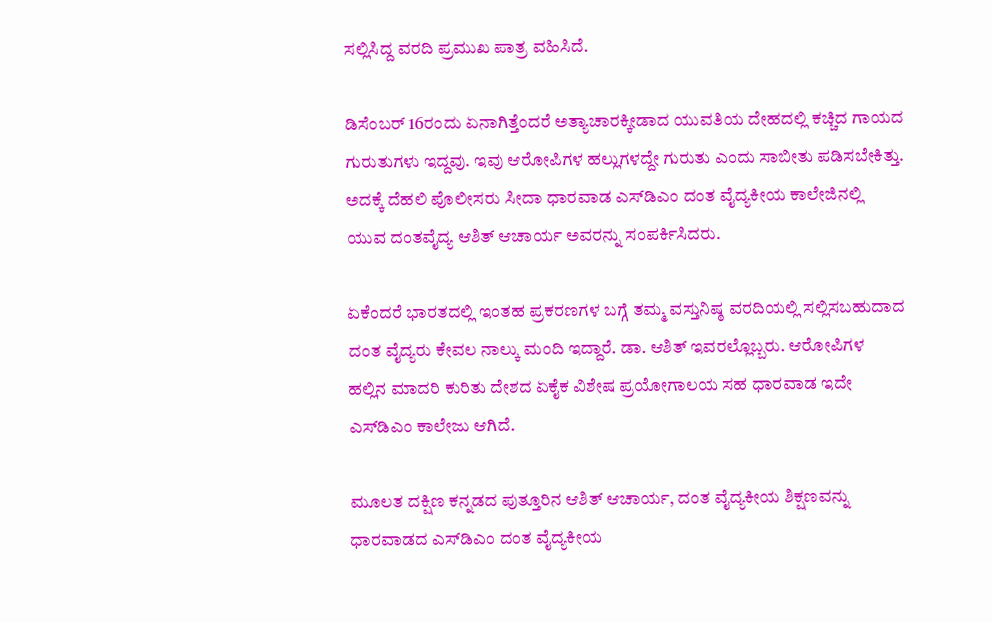ಸಲ್ಲಿಸಿದ್ದ ವರದಿ ಪ್ರಮುಖ ಪಾತ್ರ ವಹಿಸಿದೆ.

ಡಿಸೆಂಬರ್ 16ರಂದು ಏನಾಗಿತ್ತೆಂದರೆ ಅತ್ಯಾಚಾರಕ್ಕೀಡಾದ ಯುವ‌ತಿಯ ದೇಹದಲ್ಲಿ ಕಚ್ಚಿದ ಗಾಯದ ಗುರುತುಗಳು ಇದ್ದವು. ಇವು ಆರೋಪಿಗಳ ಹಲ್ಲುಗಳದ್ದೇ ಗುರುತು ಎಂದು ಸಾಬೀತು ಪಡಿಸಬೇಕಿತ್ತು. ಅದಕ್ಕೆ ದೆಹಲಿ ಪೊಲೀಸರು ಸೀದಾ ಧಾರವಾಡ ಎಸ್‌ಡಿಎಂ ದಂತ ವೈದ್ಯಕೀಯ ಕಾಲೇಜಿನಲ್ಲಿ ಯುವ ದಂತವೈದ್ಯ ಆಶಿತ್‌ ಆಚಾರ್ಯ ಅವರನ್ನು ಸಂಪರ್ಕಿಸಿದರು.

ಏಕೆಂದರೆ ಭಾರತದಲ್ಲಿ ಇಂತಹ ಪ್ರಕರಣಗಳ ಬಗ್ಗೆ ತಮ್ಮ ವಸ್ತುನಿಷ್ಠ ವರದಿಯಲ್ಲಿ ಸಲ್ಲಿಸಬಹುದಾದ ದಂತ ವೈದ್ಯರು ಕೇವಲ ನಾಲ್ಕು ಮಂದಿ ಇದ್ದಾರೆ. ಡಾ. ಆಶಿತ್‌ ಇವರಲ್ಲೊಬ್ಬರು. ಆರೋಪಿಗಳ ಹಲ್ಲಿನ ಮಾದರಿ ಕುರಿತು ದೇಶದ ಏಕೈಕ ವಿಶೇಷ ಪ್ರಯೋಗಾಲಯ ಸಹ ಧಾರವಾಡ ಇದೇ ಎಸ್‌ಡಿಎಂ ಕಾಲೇಜು ಆಗಿದೆ.

ಮೂಲತ ದಕ್ಷಿಣ ಕನ್ನಡದ ಪುತ್ತೂರಿನ ಆಶಿತ್‌ ಆಚಾರ್ಯ, ದಂತ ವೈದ್ಯಕೀಯ ಶಿಕ್ಷಣವನ್ನು ಧಾರವಾಡದ ಎಸ್‌ಡಿಎಂ ದಂತ ವೈದ್ಯಕೀಯ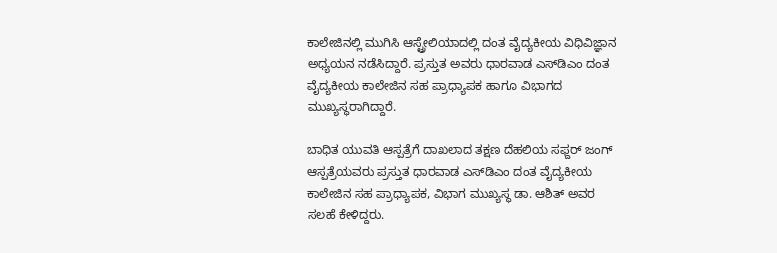ಕಾಲೇಜಿನಲ್ಲಿ ಮುಗಿಸಿ ಆಸ್ಟ್ರೇಲಿಯಾದಲ್ಲಿ ದಂತ ವೈದ್ಯಕೀಯ ವಿಧಿವಿಜ್ಞಾನ ಅಧ್ಯಯನ ನಡೆಸಿದ್ದಾರೆ. ಪ್ರಸ್ತುತ ಅವರು ಧಾರವಾಡ ಎಸ್‌ಡಿಎಂ ದಂತ ವೈದ್ಯಕೀಯ ಕಾಲೇಜಿನ ಸಹ ಪ್ರಾಧ್ಯಾಪಕ ಹಾಗೂ ವಿಭಾಗದ ಮುಖ್ಯಸ್ಥರಾಗಿದ್ದಾರೆ.

ಬಾಧಿತ ಯುವತಿ ಆಸ್ಪತ್ರೆಗೆ ದಾಖಲಾದ ತಕ್ಷಣ ದೆಹಲಿಯ ಸಫ್ದರ್ ಜಂಗ್‌ ಆಸ್ಪತ್ರೆಯವರು ಪ್ರಸ್ತುತ ಧಾರವಾಡ ಎಸ್‌ಡಿಎಂ ದಂತ ವೈದ್ಯಕೀಯ ಕಾಲೇಜಿನ ಸಹ ಪ್ರಾಧ್ಯಾಪಕ, ವಿಭಾಗ ಮುಖ್ಯಸ್ಥ ಡಾ. ಆಶಿತ್‌ ಅವರ ಸಲಹೆ ಕೇಳಿದ್ದರು.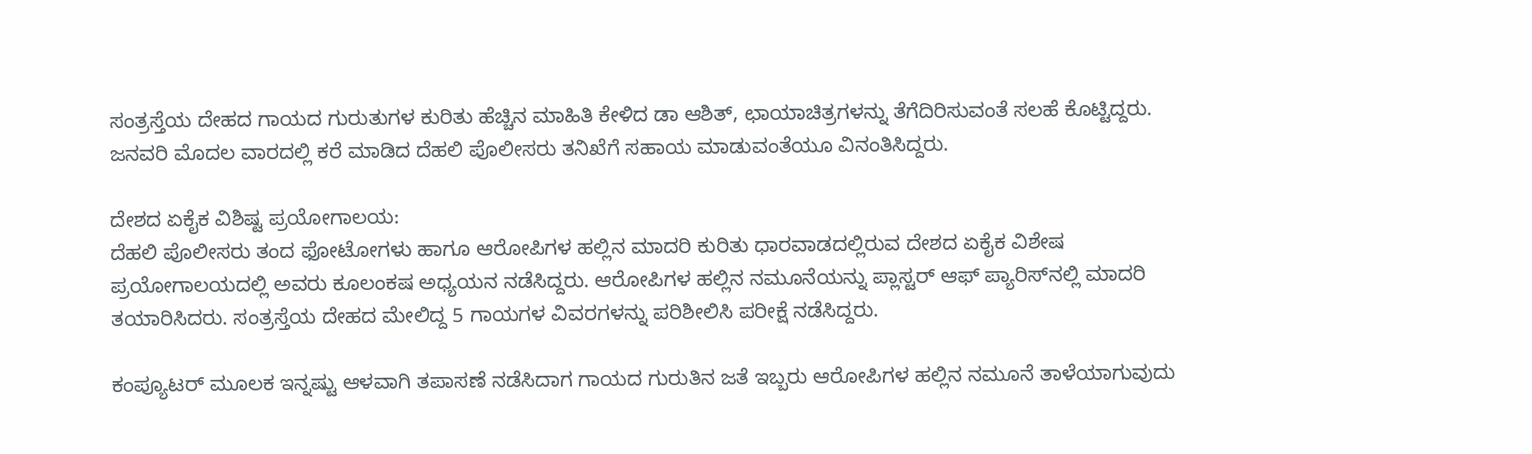ಸಂತ್ರಸ್ತೆಯ ದೇಹದ ಗಾಯದ ಗುರುತುಗಳ ಕುರಿತು ಹೆಚ್ಚಿನ ಮಾಹಿತಿ ಕೇಳಿದ ಡಾ ಆಶಿತ್‌, ಛಾಯಾಚಿತ್ರಗಳನ್ನು ತೆಗೆದಿರಿಸುವಂತೆ ಸಲಹೆ ಕೊಟ್ಟಿದ್ದರು. ಜನವರಿ ಮೊದಲ ವಾರದಲ್ಲಿ ಕರೆ ಮಾಡಿದ ದೆಹಲಿ ಪೊಲೀಸರು ತನಿಖೆಗೆ ಸಹಾಯ ಮಾಡುವಂತೆಯೂ ವಿನಂತಿಸಿದ್ದರು.

ದೇಶದ ಏಕೈಕ ವಿಶಿಷ್ಟ ಪ್ರಯೋಗಾಲಯ:
ದೆಹಲಿ ಪೊಲೀಸರು ತಂದ ಫೋಟೋಗಳು ಹಾಗೂ ಆರೋಪಿಗಳ ಹಲ್ಲಿನ ಮಾದರಿ ಕುರಿತು ಧಾರವಾಡದಲ್ಲಿರುವ ದೇಶದ ಏಕೈಕ ವಿಶೇಷ ಪ್ರಯೋಗಾಲಯದಲ್ಲಿ ಅವರು ಕೂಲಂಕಷ ಅಧ್ಯಯನ ನಡೆಸಿದ್ದರು. ಆರೋಪಿಗಳ ಹಲ್ಲಿನ ನಮೂನೆಯನ್ನು ಪ್ಲಾಸ್ಟರ್‌ ಆಫ್‌ ಪ್ಯಾರಿಸ್‌ನಲ್ಲಿ ಮಾದರಿ ತಯಾರಿಸಿದರು. ಸಂತ್ರಸ್ತೆಯ ದೇಹದ ಮೇಲಿದ್ದ 5 ಗಾಯಗಳ ವಿವರಗಳನ್ನು ಪರಿಶೀಲಿಸಿ ಪರೀಕ್ಷೆ ನಡೆಸಿದ್ದರು.

ಕಂಪ್ಯೂಟರ್‌ ಮೂಲಕ ಇನ್ನಷ್ಟು ಆಳವಾಗಿ ತಪಾಸಣೆ ನಡೆಸಿದಾಗ ಗಾಯದ ಗುರುತಿನ ಜತೆ ಇಬ್ಬರು ಆರೋಪಿಗಳ ಹಲ್ಲಿನ ನಮೂನೆ ತಾಳೆಯಾಗುವುದು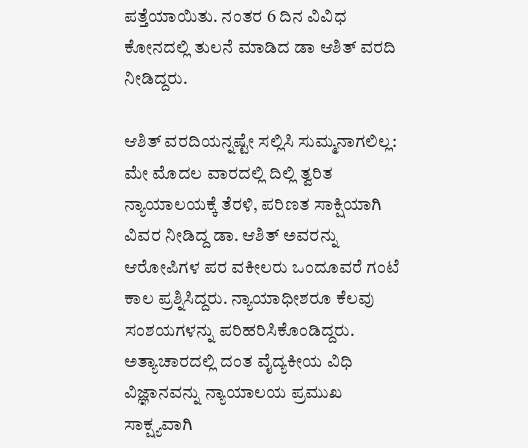ಪತ್ತೆಯಾಯಿತು. ನಂತರ 6 ದಿನ ವಿವಿಧ ಕೋನದಲ್ಲಿ ತುಲನೆ ಮಾಡಿದ ಡಾ ಆಶಿತ್‌ ವರದಿ ನೀಡಿದ್ದರು.

ಆಶಿತ್‌ ವರದಿಯನ್ನಷ್ಟೇ ಸಲ್ಲಿಸಿ ಸುಮ್ಮನಾಗಲಿಲ್ಲ:
ಮೇ ಮೊದಲ ವಾರದಲ್ಲಿ ದಿಲ್ಲಿ ತ್ವರಿತ ನ್ಯಾಯಾಲಯಕ್ಕೆ ತೆರಳಿ, ಪರಿಣತ ಸಾಕ್ಷಿಯಾಗಿ ವಿವರ ನೀಡಿದ್ದ ಡಾ. ಆಶಿತ್‌ ಅವರನ್ನು ಆರೋಪಿಗಳ ಪರ ವಕೀಲರು ಒಂದೂವರೆ ಗಂಟೆ ಕಾಲ ಪ್ರಶ್ನಿಸಿದ್ದರು. ನ್ಯಾಯಾಧೀಶರೂ ಕೆಲವು ಸಂಶಯಗಳನ್ನು ಪರಿಹರಿಸಿಕೊಂಡಿದ್ದರು. ಅತ್ಯಾಚಾರದಲ್ಲಿ ದಂತ ವೈದ್ಯಕೀಯ ವಿಧಿ ವಿಜ್ಞಾನವನ್ನು ನ್ಯಾಯಾಲಯ ಪ್ರಮುಖ ಸಾಕ್ಷ್ಯವಾಗಿ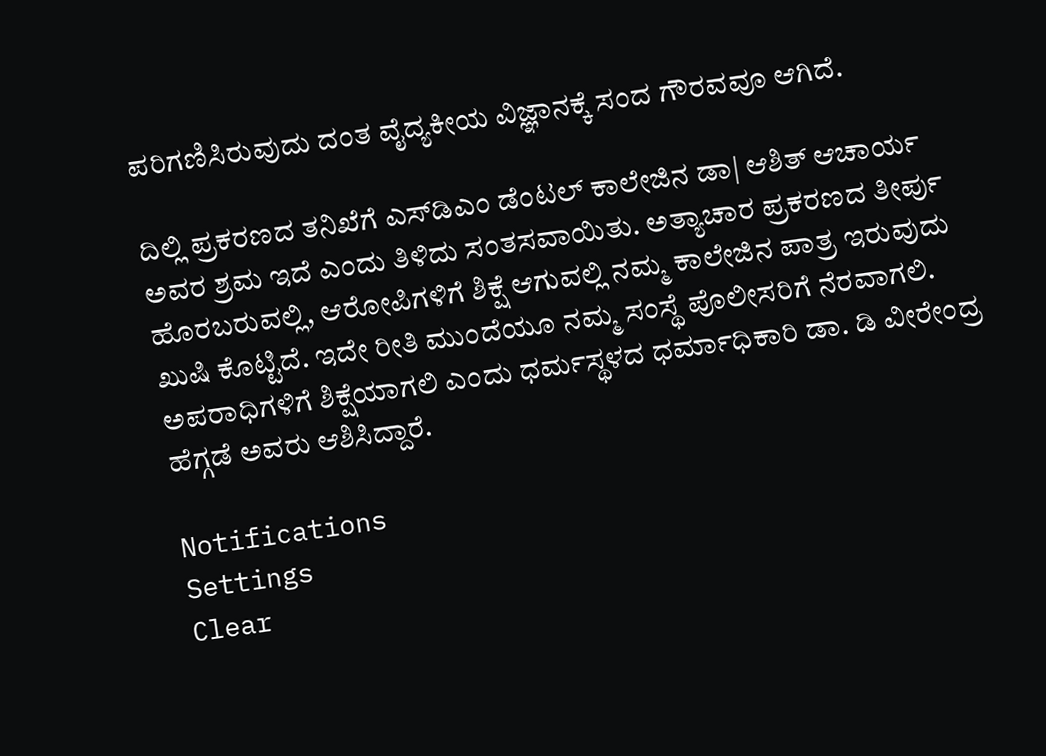ಪರಿಗಣಿಸಿರುವುದು ದಂತ ವೈದ್ಯಕೀಯ ವಿಜ್ಞಾನಕ್ಕೆ ಸಂದ ಗೌರವವೂ ಆಗಿದೆ.

ದಿಲ್ಲಿ ಪ್ರಕರಣದ ತನಿಖೆಗೆ ಎಸ್‌ಡಿಎಂ ಡೆಂಟಲ್‌ ಕಾಲೇಜಿನ ಡಾ| ಆಶಿತ್‌ ಆಚಾರ್ಯ ಅವರ ಶ್ರಮ ಇದೆ ಎಂದು ತಿಳಿದು ಸಂತಸವಾಯಿತು. ಅತ್ಯಾಚಾರ ಪ್ರಕರಣದ ತೀರ್ಪು ಹೊರಬರುವಲ್ಲಿ, ಆರೋಪಿಗಳಿಗೆ ಶಿಕ್ಷೆ ಆಗುವಲ್ಲಿ ನಮ್ಮ ಕಾಲೇಜಿನ ಪಾತ್ರ ಇರುವುದು ಖುಷಿ ಕೊಟ್ಟಿದೆ. ಇದೇ ರೀತಿ ಮುಂದೆಯೂ ನಮ್ಮ ಸಂಸ್ಥೆ ಪೊಲೀಸರಿಗೆ ನೆರವಾಗಲಿ. ಅಪರಾಧಿಗಳಿಗೆ ಶಿಕ್ಷೆಯಾಗಲಿ ಎಂದು ಧರ್ಮಸ್ಥಳದ ಧರ್ಮಾಧಿಕಾರಿ ಡಾ. ಡಿ ವೀರೇಂದ್ರ ಹೆಗ್ಗಡೆ ಅವರು ಆಶಿಸಿದ್ದಾರೆ.

Notifications
Settings
Clear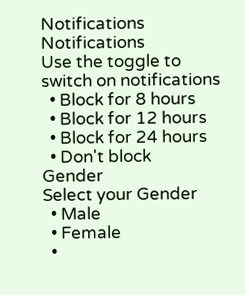Notifications
Notifications
Use the toggle to switch on notifications
  • Block for 8 hours
  • Block for 12 hours
  • Block for 24 hours
  • Don't block
Gender
Select your Gender
  • Male
  • Female
  •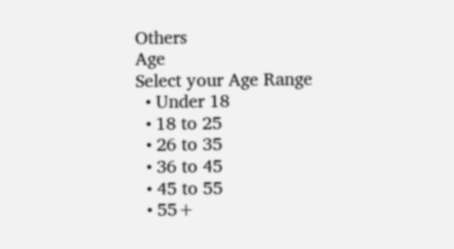Others
Age
Select your Age Range
  • Under 18
  • 18 to 25
  • 26 to 35
  • 36 to 45
  • 45 to 55
  • 55+